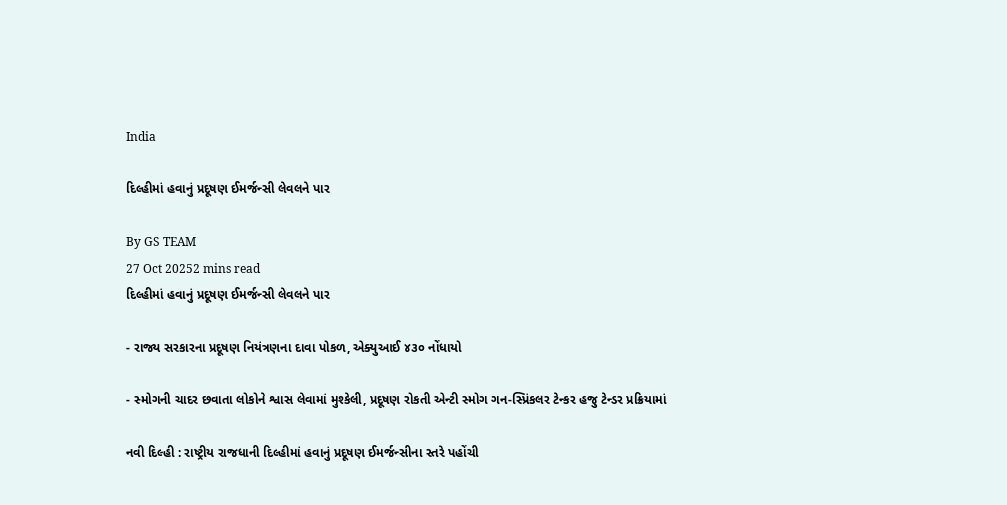India

દિલ્હીમાં હવાનું પ્રદૂષણ ઈમર્જન્સી લેવલને પાર

By GS TEAM
27 Oct 20252 mins read
દિલ્હીમાં હવાનું પ્રદૂષણ ઈમર્જન્સી લેવલને પાર

- રાજ્ય સરકારના પ્રદૂષણ નિયંત્રણના દાવા પોકળ, એક્યુઆઈ ૪૩૦ નોંધાયો

- સ્મોગની ચાદર છવાતા લોકોને શ્વાસ લેવામાં મુશ્કેલી, પ્રદૂષણ રોકતી એન્ટી સ્મોગ ગન-સ્પ્રિંકલર ટેન્કર હજુ ટેન્ડર પ્રક્રિયામાં

નવી દિલ્હી : રાષ્ટ્રીય રાજધાની દિલ્હીમાં હવાનું પ્રદૂષણ ઈમર્જન્સીના સ્તરે પહોંચી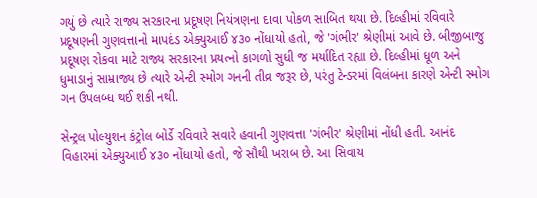ગયું છે ત્યારે રાજ્ય સરકારના પ્રદૂષણ નિયંત્રણના દાવા પોકળ સાબિત થયા છે. દિલ્હીમાં રવિવારે પ્રદૂષણની ગુણવત્તાનો માપદંડ એક્યુઆઈ ૪૩૦ નોંધાયો હતો, જે 'ગંભીર' શ્રેણીમાં આવે છે. બીજીબાજુ પ્રદૂષણ રોકવા માટે રાજ્ય સરકારના પ્રયત્નો કાગળો સુધી જ મર્યાદિત રહ્યા છે. દિલ્હીમાં ધૂળ અને ધુમાડાનું સામ્રાજ્ય છે ત્યારે એન્ટી સ્મોગ ગનની તીવ્ર જરૂર છે, પરંતુ ટેન્ડરમાં વિલંબના કારણે એન્ટી સ્મોગ ગન ઉપલબ્ધ થઈ શકી નથી.

સેન્ટ્રલ પોલ્યુશન કંટ્રોલ બોર્ડે રવિવારે સવારે હવાની ગુણવત્તા 'ગંભીર' શ્રેણીમાં નોંધી હતી. આનંદ વિહારમાં એક્યુઆઈ ૪૩૦ નોંધાયો હતો, જે સૌથી ખરાબ છે. આ સિવાય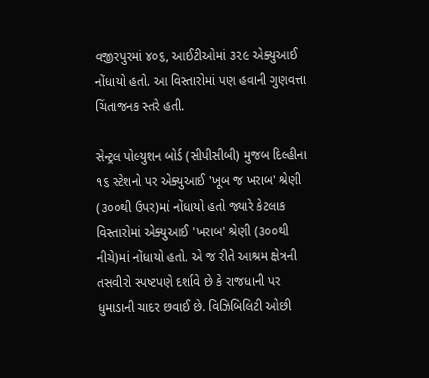વજીરપુરમાં ૪૦૬, આઈટીઓમાં ૩૨૯ એક્યુઆઈ નોંધાયો હતો. આ વિસ્તારોમાં પણ હવાની ગુણવત્તા ચિંતાજનક સ્તરે હતી.

સેન્ટ્રલ પોલ્યુશન બોર્ડ (સીપીસીબી) મુજબ દિલ્હીના ૧૬ સ્ટેશનો પર એક્યુઆઈ 'ખૂબ જ ખરાબ' શ્રેણી (૩૦૦થી ઉપર)માં નોંધાયો હતો જ્યારે કેટલાક વિસ્તારોમાં એક્યુઆઈ 'ખરાબ' શ્રેણી (૩૦૦થી નીચે)માં નોંધાયો હતો. એ જ રીતે આશ્રમ ક્ષેત્રની તસવીરો સ્પષ્ટપણે દર્શાવે છે કે રાજધાની પર ધુમાડાની ચાદર છવાઈ છે. વિઝિબિલિટી ઓછી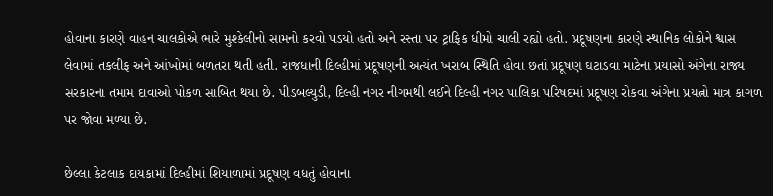હોવાના કારણે વાહન ચાલકોએ ભારે મુશ્કેલીનો સામનો કરવો પડયો હતો અને રસ્તા પર ટ્રાફિક ધીમો ચાલી રહ્યો હતો. પ્રદૂષણના કારણે સ્થાનિક લોકોને શ્વાસ લેવામાં તકલીફ અને આંખોમાં બળતરા થતી હતી. રાજધાની દિલ્હીમાં પ્રદૂષણની અત્યંત ખરાબ સ્થિતિ હોવા છતાં પ્રદૂષણ ઘટાડવા માટેના પ્રયાસો અંગેના રાજ્ય સરકારના તમામ દાવાઓ પોકળ સાબિત થયા છે. પીડબલ્યુડી, દિલ્હી નગર નીગમથી લઈને દિલ્હી નગર પાલિકા પરિષદમાં પ્રદૂષણ રોકવા અંગેના પ્રયત્નો માત્ર કાગળ પર જોવા મળ્યા છે.

છેલ્લા કેટલાક દાયકામાં દિલ્હીમાં શિયાળામાં પ્રદૂષણ વધતું હોવાના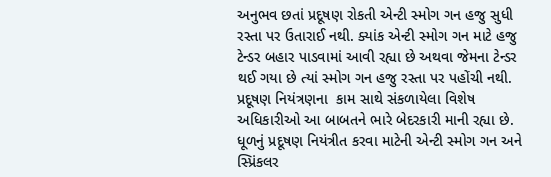અનુભવ છતાં પ્રદૂષણ રોકતી એન્ટી સ્મોગ ગન હજુ સુધી રસ્તા પર ઉતારાઈ નથી. ક્યાંક એન્ટી સ્મોગ ગન માટે હજુ ટેન્ડર બહાર પાડવામાં આવી રહ્યા છે અથવા જેમના ટેન્ડર થઈ ગયા છે ત્યાં સ્મોગ ગન હજુ રસ્તા પર પહોંચી નથી. પ્રદૂષણ નિયંત્રણના  કામ સાથે સંકળાયેલા વિશેષ અધિકારીઓ આ બાબતને ભારે બેદરકારી માની રહ્યા છે. ધૂળનું પ્રદૂષણ નિયંત્રીત કરવા માટેની એન્ટી સ્મોગ ગન અને સ્પ્રિંકલર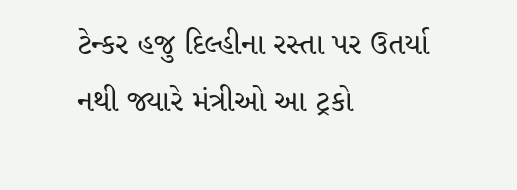ટેન્કર હજુ દિલ્હીના રસ્તા પર ઉતર્યા નથી જ્યારે મંત્રીઓ આ ટ્રકો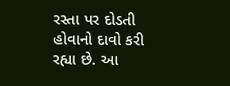રસ્તા પર દોડતી હોવાનો દાવો કરી રહ્યા છે. આ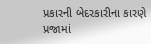પ્રકારની બેદરકારીના કારણે પ્રજામાં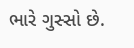ભારે ગુસ્સો છે.